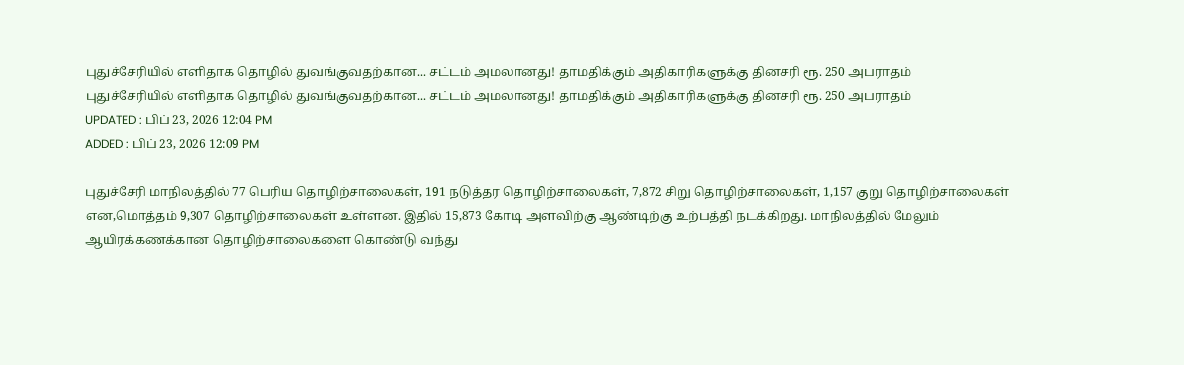புதுச்சேரியில் எளிதாக தொழில் துவங்குவதற்கான... சட்டம் அமலானது! தாமதிக்கும் அதிகாரிகளுக்கு தினசரி ரூ. 250 அபராதம்
புதுச்சேரியில் எளிதாக தொழில் துவங்குவதற்கான... சட்டம் அமலானது! தாமதிக்கும் அதிகாரிகளுக்கு தினசரி ரூ. 250 அபராதம்
UPDATED : பிப் 23, 2026 12:04 PM
ADDED : பிப் 23, 2026 12:09 PM

புதுச்சேரி மாநிலத்தில் 77 பெரிய தொழிற்சாலைகள், 191 நடுத்தர தொழிற்சாலைகள், 7,872 சிறு தொழிற்சாலைகள், 1,157 குறு தொழிற்சாலைகள் என,மொத்தம் 9,307 தொழிற்சாலைகள் உள்ளன. இதில் 15,873 கோடி அளவிற்கு ஆண்டிற்கு உற்பத்தி நடக்கிறது. மாநிலத்தில் மேலும் ஆயிரக்கணக்கான தொழிற்சாலைகளை கொண்டு வந்து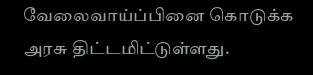வேலைவாய்ப்பினை கொடுக்க அரசு திட்டமிட்டுள்ளது.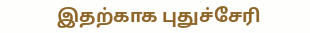இதற்காக புதுச்சேரி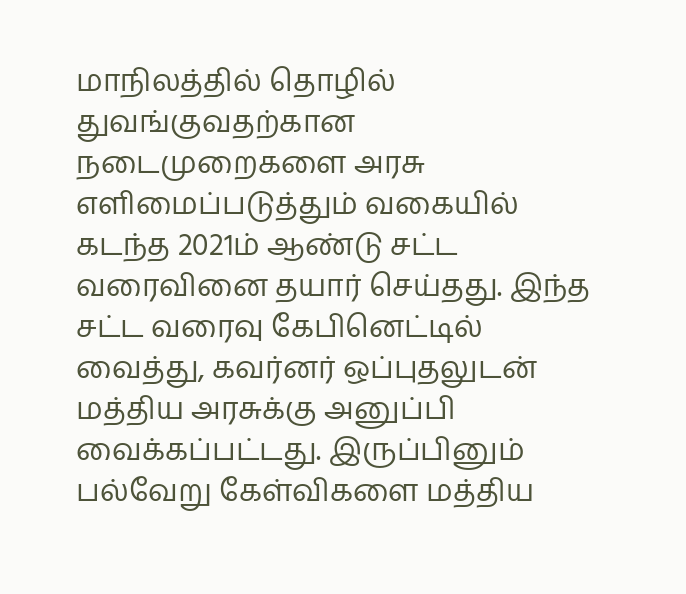மாநிலத்தில் தொழில் துவங்குவதற்கான நடைமுறைகளை அரசு எளிமைப்படுத்தும் வகையில் கடந்த 2021ம் ஆண்டு சட்ட வரைவினை தயார் செய்தது. இந்த சட்ட வரைவு கேபினெட்டில் வைத்து, கவர்னர் ஒப்புதலுடன் மத்திய அரசுக்கு அனுப்பி வைக்கப்பட்டது. இருப்பினும் பல்வேறு கேள்விகளை மத்திய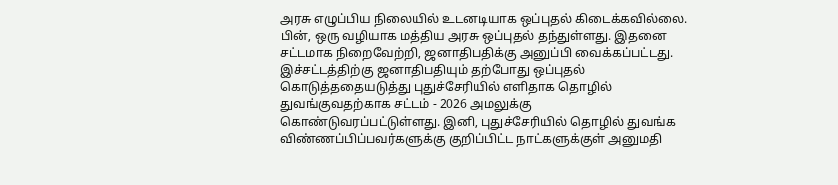அரசு எழுப்பிய நிலையில் உடனடியாக ஒப்புதல் கிடைக்கவில்லை.
பின், ஒரு வழியாக மத்திய அரசு ஒப்புதல் தந்துள்ளது. இதனை சட்டமாக நிறைவேற்றி, ஜனாதிபதிக்கு அனுப்பி வைக்கப்பட்டது. இச்சட்டத்திற்கு ஜனாதிபதியும் தற்போது ஒப்புதல் கொடுத்ததையடுத்து புதுச்சேரியில் எளிதாக தொழில் துவங்குவதற்காக சட்டம் - 2026 அமலுக்கு கொண்டுவரப்பட்டுள்ளது. இனி, புதுச்சேரியில் தொழில் துவங்க விண்ணப்பிப்பவர்களுக்கு குறிப்பிட்ட நாட்களுக்குள் அனுமதி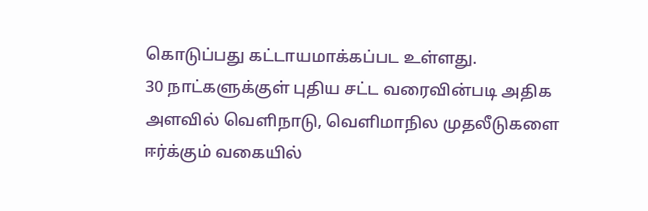கொடுப்பது கட்டாயமாக்கப்பட உள்ளது.
30 நாட்களுக்குள் புதிய சட்ட வரைவின்படி அதிக அளவில் வெளிநாடு, வெளிமாநில முதலீடுகளை ஈர்க்கும் வகையில்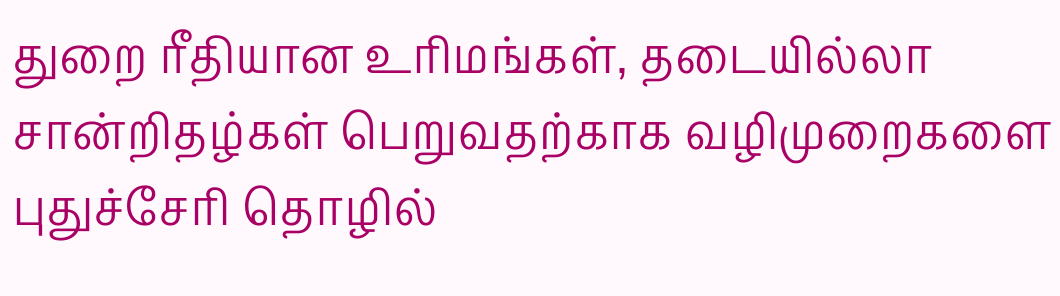துறை ரீதியான உரிமங்கள், தடையில்லா சான்றிதழ்கள் பெறுவதற்காக வழிமுறைகளை புதுச்சேரி தொழில்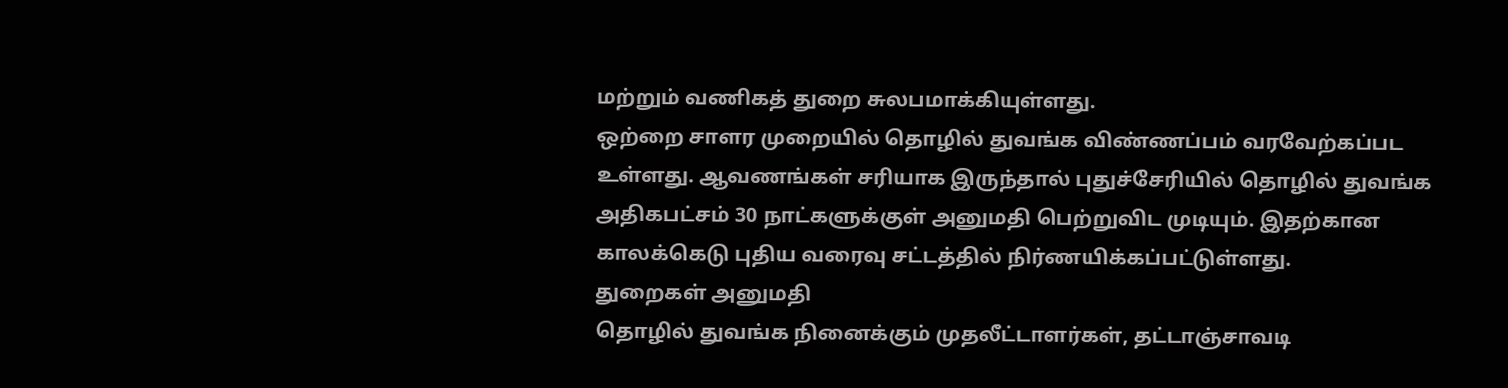மற்றும் வணிகத் துறை சுலபமாக்கியுள்ளது.
ஒற்றை சாளர முறையில் தொழில் துவங்க விண்ணப்பம் வரவேற்கப்பட உள்ளது. ஆவணங்கள் சரியாக இருந்தால் புதுச்சேரியில் தொழில் துவங்க அதிகபட்சம் 30 நாட்களுக்குள் அனுமதி பெற்றுவிட முடியும். இதற்கான காலக்கெடு புதிய வரைவு சட்டத்தில் நிர்ணயிக்கப்பட்டுள்ளது.
துறைகள் அனுமதி
தொழில் துவங்க நினைக்கும் முதலீட்டாளர்கள், தட்டாஞ்சாவடி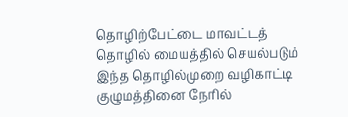தொழிற்பேட்டை மாவட்டத் தொழில் மையத்தில் செயல்படும் இந்த தொழில்முறை வழிகாட்டி குழுமத்தினை நேரில்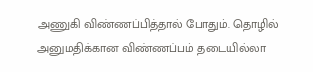அணுகி விண்ணப்பித்தால் போதும். தொழில் அனுமதிக்கான விண்ணப்பம் தடையில்லா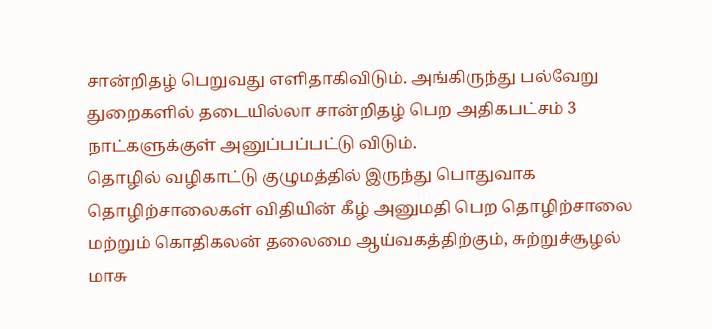சான்றிதழ் பெறுவது எளிதாகிவிடும். அங்கிருந்து பல்வேறு துறைகளில் தடையில்லா சான்றிதழ் பெற அதிகபட்சம் 3 நாட்களுக்குள் அனுப்பப்பட்டு விடும்.
தொழில் வழிகாட்டு குழுமத்தில் இருந்து பொதுவாக தொழிற்சாலைகள் விதியின் கீழ் அனுமதி பெற தொழிற்சாலை மற்றும் கொதிகலன் தலைமை ஆய்வகத்திற்கும், சுற்றுச்சூழல் மாசு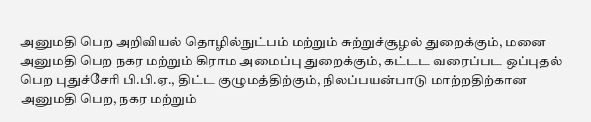அனுமதி பெற அறிவியல் தொழில்நுட்பம் மற்றும் சுற்றுச்சூழல் துறைக்கும், மனை அனுமதி பெற நகர மற்றும் கிராம அமைப்பு துறைக்கும், கட்டட வரைப்பட ஒப்புதல் பெற புதுச்சேரி பி.பி.ஏ., திட்ட குழுமத்திற்கும், நிலப்பயன்பாடு மாற்றதிற்கான அனுமதி பெற, நகர மற்றும்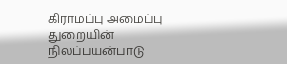கிராமப்பு அமைப்பு துறையின் நிலப்பயன்பாடு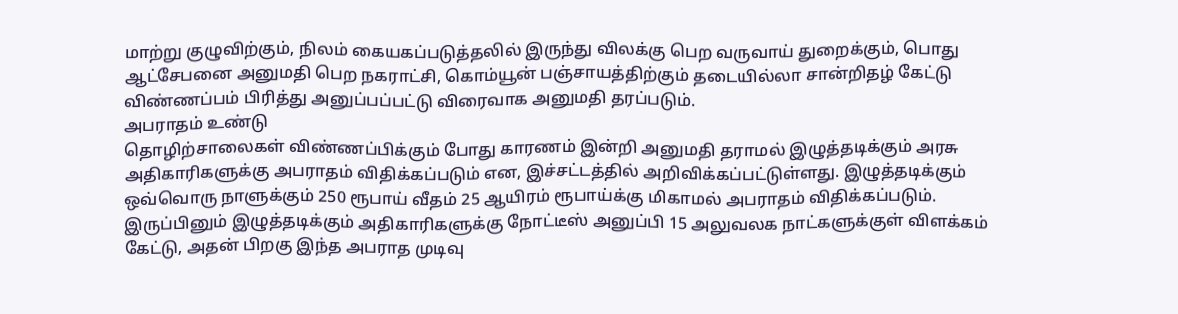மாற்று குழுவிற்கும், நிலம் கையகப்படுத்தலில் இருந்து விலக்கு பெற வருவாய் துறைக்கும், பொது ஆட்சேபனை அனுமதி பெற நகராட்சி, கொம்யூன் பஞ்சாயத்திற்கும் தடையில்லா சான்றிதழ் கேட்டு விண்ணப்பம் பிரித்து அனுப்பப்பட்டு விரைவாக அனுமதி தரப்படும்.
அபராதம் உண்டு
தொழிற்சாலைகள் விண்ணப்பிக்கும் போது காரணம் இன்றி அனுமதி தராமல் இழுத்தடிக்கும் அரசு அதிகாரிகளுக்கு அபராதம் விதிக்கப்படும் என, இச்சட்டத்தில் அறிவிக்கப்பட்டுள்ளது. இழுத்தடிக்கும் ஒவ்வொரு நாளுக்கும் 250 ரூபாய் வீதம் 25 ஆயிரம் ரூபாய்க்கு மிகாமல் அபராதம் விதிக்கப்படும். இருப்பினும் இழுத்தடிக்கும் அதிகாரிகளுக்கு நோட்டீஸ் அனுப்பி 15 அலுவலக நாட்களுக்குள் விளக்கம் கேட்டு, அதன் பிறகு இந்த அபராத முடிவு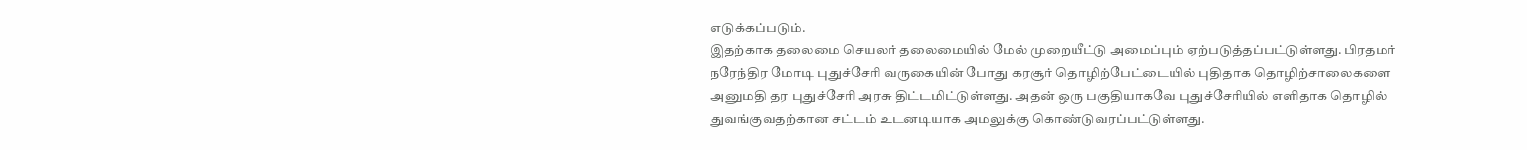எடுக்கப்படும்.
இதற்காக தலைமை செயலர் தலைமையில் மேல் முறையீட்டு அமைப்பும் ஏற்படுத்தப்பட்டுள்ளது. பிரதமர் நரேந்திர மோடி புதுச்சேரி வருகையின் போது கரசூர் தொழிற்பேட்டையில் புதிதாக தொழிற்சாலைகளை அனுமதி தர புதுச்சேரி அரசு திட்டமிட்டுள்ளது. அதன் ஒரு பகுதியாகவே புதுச்சேரியில் எளிதாக தொழில் துவங்குவதற்கான சட்டம் உடனடியாக அமலுக்கு கொண்டுவரப்பட்டுள்ளது.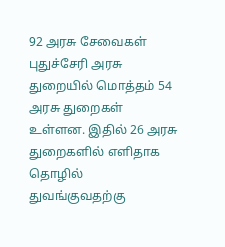92 அரசு சேவைகள்
புதுச்சேரி அரசு துறையில் மொத்தம் 54 அரசு துறைகள் உள்ளன. இதில் 26 அரசு துறைகளில் எளிதாக தொழில் துவங்குவதற்கு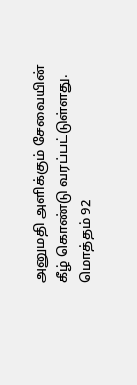அனுமதி அளிக்கும் சேவையின் கீழ் கொண்டு வரப்பட்டுள்ளது. மொத்தம் 92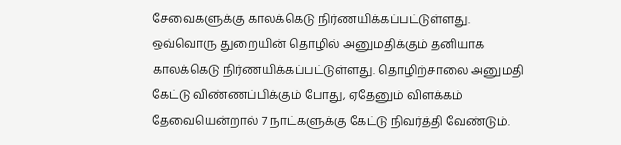சேவைகளுக்கு காலக்கெடு நிர்ணயிக்கப்பட்டுள்ளது.
ஒவ்வொரு துறையின் தொழில் அனுமதிக்கும் தனியாக காலக்கெடு நிர்ணயிக்கப்பட்டுள்ளது. தொழிற்சாலை அனுமதி கேட்டு விண்ணப்பிக்கும் போது, ஏதேனும் விளக்கம் தேவையென்றால் 7 நாட்களுக்கு கேட்டு நிவர்த்தி வேண்டும்.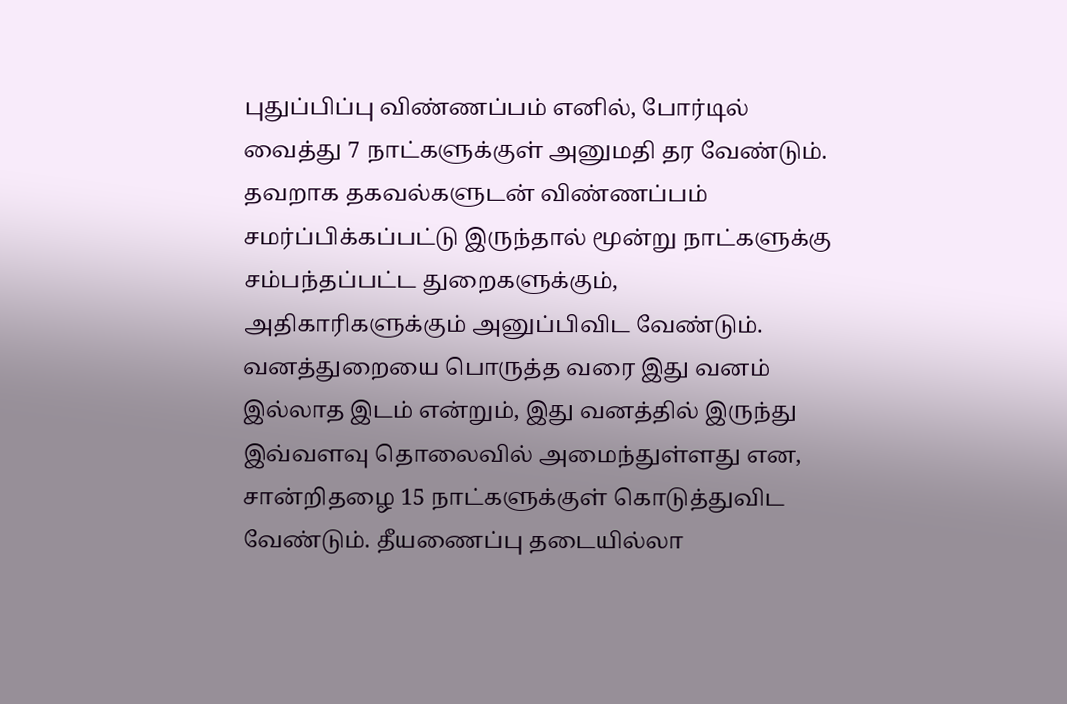புதுப்பிப்பு விண்ணப்பம் எனில், போர்டில் வைத்து 7 நாட்களுக்குள் அனுமதி தர வேண்டும். தவறாக தகவல்களுடன் விண்ணப்பம் சமர்ப்பிக்கப்பட்டு இருந்தால் மூன்று நாட்களுக்கு சம்பந்தப்பட்ட துறைகளுக்கும், அதிகாரிகளுக்கும் அனுப்பிவிட வேண்டும்.
வனத்துறையை பொருத்த வரை இது வனம் இல்லாத இடம் என்றும், இது வனத்தில் இருந்து இவ்வளவு தொலைவில் அமைந்துள்ளது என, சான்றிதழை 15 நாட்களுக்குள் கொடுத்துவிட வேண்டும். தீயணைப்பு தடையில்லா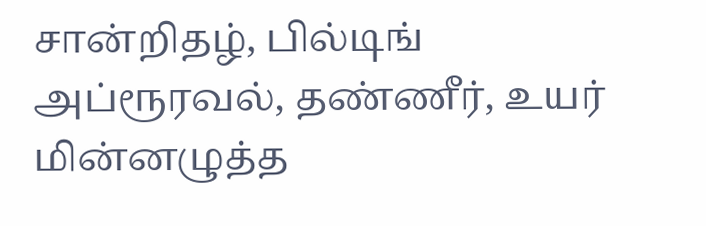சான்றிதழ், பில்டிங் அப்ரூரவல், தண்ணீர், உயர் மின்னழுத்த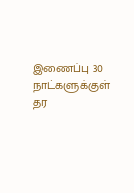இணைப்பு 30 நாட்களுக்குள் தர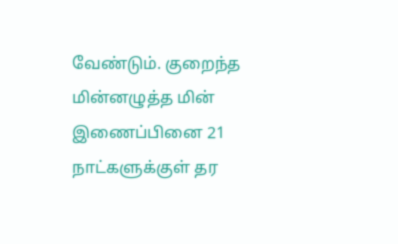வேண்டும். குறைந்த மின்னழுத்த மின் இணைப்பினை 21 நாட்களுக்குள் தர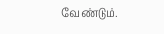வேண்டும்.